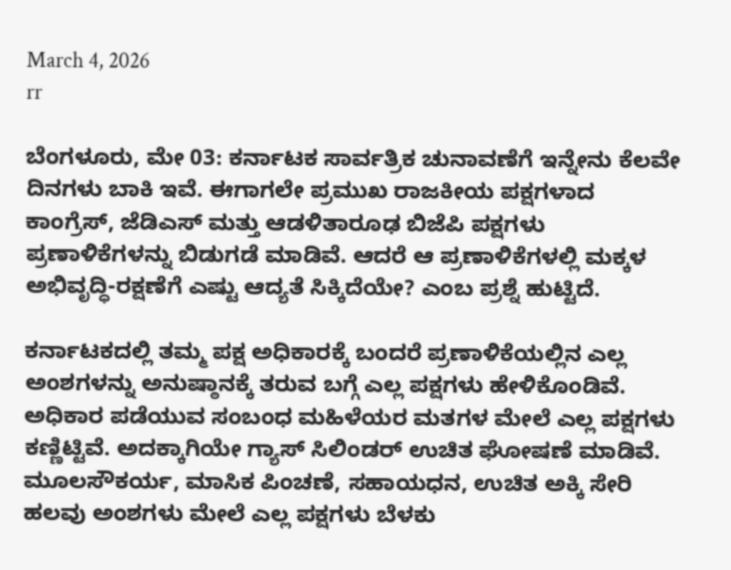March 4, 2026
rr

ಬೆಂಗಳೂರು, ಮೇ 03: ಕರ್ನಾಟಕ ಸಾರ್ವತ್ರಿಕ ಚುನಾವಣೆಗೆ ಇನ್ನೇನು ಕೆಲವೇ ದಿನಗಳು ಬಾಕಿ ಇವೆ. ಈಗಾಗಲೇ ಪ್ರಮುಖ ರಾಜಕೀಯ ಪಕ್ಷಗಳಾದ ಕಾಂಗ್ರೆಸ್, ಜೆಡಿಎಸ್ ಮತ್ತು ಆಡಳಿತಾರೂಢ ಬಿಜೆಪಿ ಪಕ್ಷಗಳು ಪ್ರಣಾಳಿಕೆಗಳನ್ನು ಬಿಡುಗಡೆ ಮಾಡಿವೆ. ಆದರೆ ಆ ಪ್ರಣಾಳಿಕೆಗಳಲ್ಲಿ ಮಕ್ಕಳ ಅಭಿವೃದ್ಧಿ-ರಕ್ಷಣೆಗೆ ಎಷ್ಟು ಆದ್ಯತೆ ಸಿಕ್ಕಿದೆಯೇ? ಎಂಬ ಪ್ರಶ್ನೆ ಹುಟ್ಟಿದೆ.

ಕರ್ನಾಟಕದಲ್ಲಿ ತಮ್ಮ ಪಕ್ಷ ಅಧಿಕಾರಕ್ಕೆ ಬಂದರೆ ಪ್ರಣಾಳಿಕೆಯಲ್ಲಿನ ಎಲ್ಲ ಅಂಶಗಳನ್ನು ಅನುಷ್ಠಾನಕ್ಕೆ ತರುವ ಬಗ್ಗೆ ಎಲ್ಲ ಪಕ್ಷಗಳು ಹೇಳಿಕೊಂಡಿವೆ. ಅಧಿಕಾರ ಪಡೆಯುವ ಸಂಬಂಧ ಮಹಿಳೆಯರ ಮತಗಳ ಮೇಲೆ ಎಲ್ಲ ಪಕ್ಷಗಳು ಕಣ್ಣಿಟ್ಟಿವೆ. ಅದಕ್ಕಾಗಿಯೇ ಗ್ಯಾಸ್ ಸಿಲಿಂಡರ್ ಉಚಿತ ಘೋಷಣೆ ಮಾಡಿವೆ. ಮೂಲಸೌಕರ್ಯ, ಮಾಸಿಕ ಪಿಂಚಣೆ, ಸಹಾಯಧನ, ಉಚಿತ ಅಕ್ಕಿ ಸೇರಿ ಹಲವು ಅಂಶಗಳು ಮೇಲೆ ಎಲ್ಲ ಪಕ್ಷಗಳು ಬೆಳಕು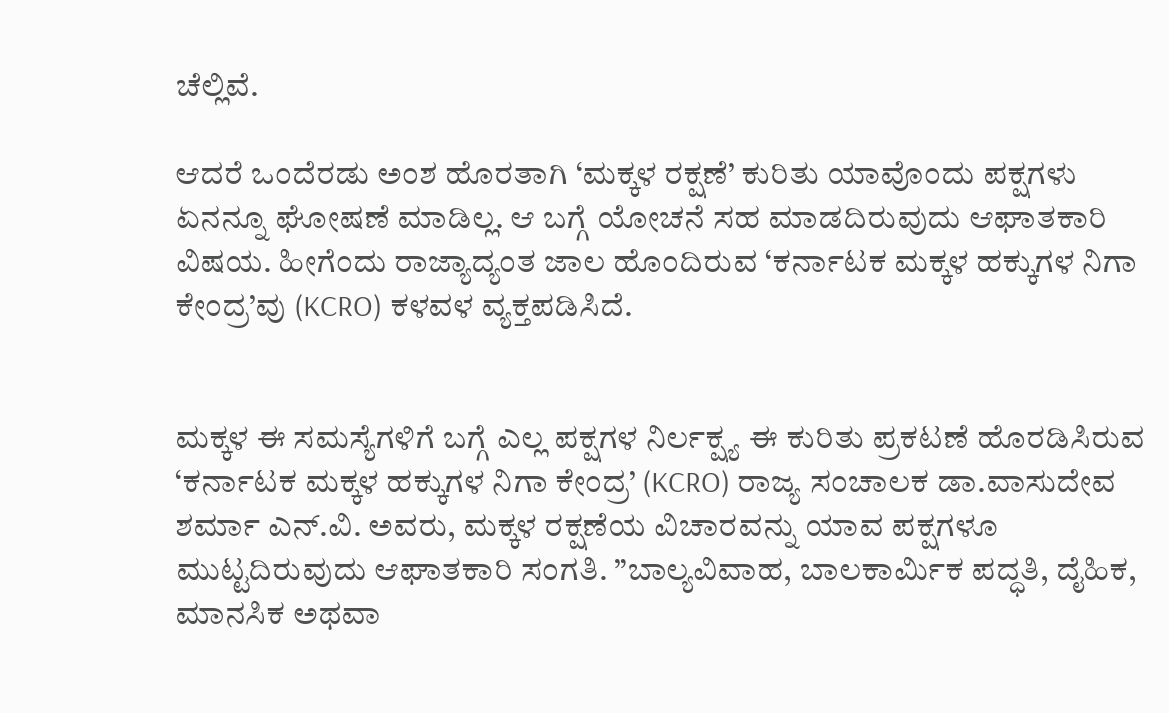ಚೆಲ್ಲಿವೆ.

ಆದರೆ ಒಂದೆರಡು ಅಂಶ ಹೊರತಾಗಿ ‘ಮಕ್ಕಳ ರಕ್ಷಣೆ’ ಕುರಿತು ಯಾವೊಂದು ಪಕ್ಷಗಳು ಏನನ್ನೂ ಘೋಷಣೆ ಮಾಡಿಲ್ಲ. ಆ ಬಗ್ಗೆ ಯೋಚನೆ ಸಹ ಮಾಡದಿರುವುದು ಆಘಾತಕಾರಿ ವಿಷಯ. ಹೀಗೆಂದು ರಾಜ್ಯಾದ್ಯಂತ ಜಾಲ ಹೊಂದಿರುವ ‘ಕರ್ನಾಟಕ ಮಕ್ಕಳ ಹಕ್ಕುಗಳ ನಿಗಾ ಕೇಂದ್ರ’ವು (KCRO) ಕಳವಳ ವ್ಯಕ್ತಪಡಿಸಿದೆ.


ಮಕ್ಕಳ ಈ ಸಮಸ್ಯೆಗಳಿಗೆ ಬಗ್ಗೆ ಎಲ್ಲ ಪಕ್ಷಗಳ ನಿರ್ಲಕ್ಷ್ಯ ಈ ಕುರಿತು ಪ್ರಕಟಣೆ ಹೊರಡಿಸಿರುವ ‘ಕರ್ನಾಟಕ ಮಕ್ಕಳ ಹಕ್ಕುಗಳ ನಿಗಾ ಕೇಂದ್ರ’ (KCRO) ರಾಜ್ಯ ಸಂಚಾಲಕ ಡಾ.ವಾಸುದೇವ ಶರ್ಮಾ ಎನ್.ವಿ. ಅವರು, ಮಕ್ಕಳ ರಕ್ಷಣೆಯ ವಿಚಾರವನ್ನು ಯಾವ ಪಕ್ಷಗಳೂ ಮುಟ್ಟದಿರುವುದು ಆಘಾತಕಾರಿ ಸಂಗತಿ. ”ಬಾಲ್ಯವಿವಾಹ, ಬಾಲಕಾರ್ಮಿಕ ಪದ್ಧತಿ, ದೈಹಿಕ, ಮಾನಸಿಕ ಅಥವಾ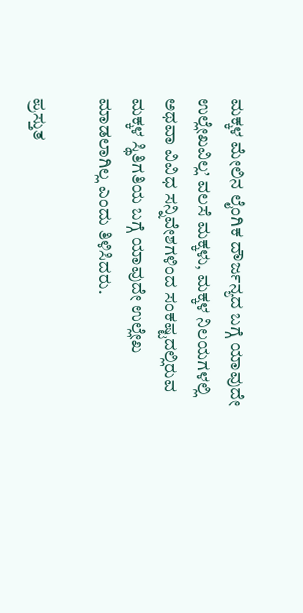ಮಕ್ಕಳ ಮೇಲಿನ ಲೈಂಗಿಕ ದೌರ್ಜನ್ಯದ ಬಗ್ಗೆ ಯಾವುದೇ ಉಲ್ಲೇಖವಿಲ್ಲ’ ವಲಸೆ ಮಕ್ಕಳು, ಮಕ್ಕಳ ನಿಲಯಗಳಲ್ಲಿ ಅಥವಾ ವಿವಿಧ ಸನ್ನಿವೇಶಗಳಿಂದ ಸಂಕಷ್ಟದಲ್ಲಿರುವ ಮಕ್ಕಳ ಸ್ಥಿತಿಗತಿಯ ಬಗ್ಗೆ ಯಾವುದೇ ಉಲ್ಲೇಖ ಮಾಡಲಾಗಿಲ್ಲ ಎಂದು ತಿಳಿಸಿದರು.

ಪ್ರಸ್ತುತ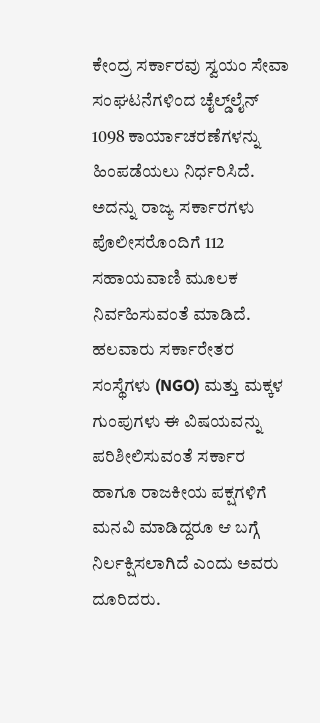ಕೇಂದ್ರ ಸರ್ಕಾರವು ಸ್ವಯಂ ಸೇವಾ ಸಂಘಟನೆಗಳಿಂದ ಚೈಲ್ಡ್‌ಲೈನ್ 1098 ಕಾರ್ಯಾಚರಣೆಗಳನ್ನು ಹಿಂಪಡೆಯಲು ನಿರ್ಧರಿಸಿದೆ. ಅದನ್ನು ರಾಜ್ಯ ಸರ್ಕಾರಗಳು ಪೊಲೀಸರೊಂದಿಗೆ 112 ಸಹಾಯವಾಣಿ ಮೂಲಕ ನಿರ್ವಹಿಸುವಂತೆ ಮಾಡಿದೆ. ಹಲವಾರು ಸರ್ಕಾರೇತರ ಸಂಸ್ಥೆಗಳು (NGO) ಮತ್ತು ಮಕ್ಕಳ ಗುಂಪುಗಳು ಈ ವಿಷಯವನ್ನು ಪರಿಶೀಲಿಸುವಂತೆ ಸರ್ಕಾರ ಹಾಗೂ ರಾಜಕೀಯ ಪಕ್ಷಗಳಿಗೆ ಮನವಿ ಮಾಡಿದ್ದರೂ ಆ ಬಗ್ಗೆ ನಿರ್ಲಕ್ಷಿಸಲಾಗಿದೆ ಎಂದು ಅವರು ದೂರಿದರು.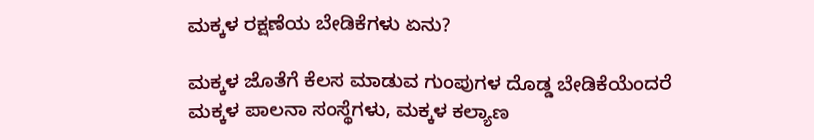ಮಕ್ಕಳ ರಕ್ಷಣೆಯ ಬೇಡಿಕೆಗಳು ಏನು?

ಮಕ್ಕಳ ಜೊತೆಗೆ ಕೆಲಸ ಮಾಡುವ ಗುಂಪುಗಳ ದೊಡ್ಡ ಬೇಡಿಕೆಯೆಂದರೆ ಮಕ್ಕಳ ಪಾಲನಾ ಸಂಸ್ಥೆಗಳು, ಮಕ್ಕಳ ಕಲ್ಯಾಣ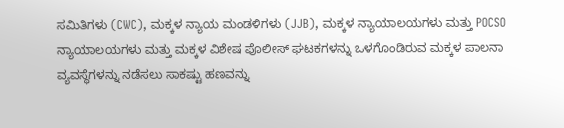ಸಮಿತಿಗಳು (CWC), ಮಕ್ಕಳ ನ್ಯಾಯ ಮಂಡಳಿಗಳು (JJB), ಮಕ್ಕಳ ನ್ಯಾಯಾಲಯಗಳು ಮತ್ತು POCSO ನ್ಯಾಯಾಲಯಗಳು ಮತ್ತು ಮಕ್ಕಳ ವಿಶೇಷ ಪೊಲೀಸ್ ಘಟಕಗಳನ್ನು ಒಳಗೊಂಡಿರುವ ಮಕ್ಕಳ ಪಾಲನಾ ವ್ಯವಸ್ಥೆಗಳನ್ನು ನಡೆಸಲು ಸಾಕಷ್ಟು ಹಣವನ್ನು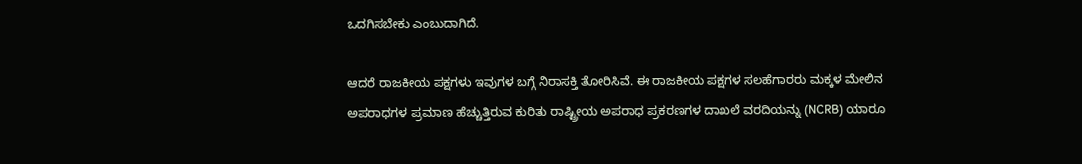ಒದಗಿಸಬೇಕು ಎಂಬುದಾಗಿದೆ.

ಆದರೆ ರಾಜಕೀಯ ಪಕ್ಷಗಳು ಇವುಗಳ ಬಗ್ಗೆ ನಿರಾಸಕ್ತಿ ತೋರಿಸಿವೆ. ಈ ರಾಜಕೀಯ ಪಕ್ಷಗಳ ಸಲಹೆಗಾರರು ಮಕ್ಕಳ ಮೇಲಿನ ಅಪರಾಧಗಳ ಪ್ರಮಾಣ ಹೆಚ್ಚುತ್ತಿರುವ ಕುರಿತು ರಾಷ್ಟ್ರೀಯ ಅಪರಾಧ ಪ್ರಕರಣಗಳ ದಾಖಲೆ ವರದಿಯನ್ನು (NCRB) ಯಾರೂ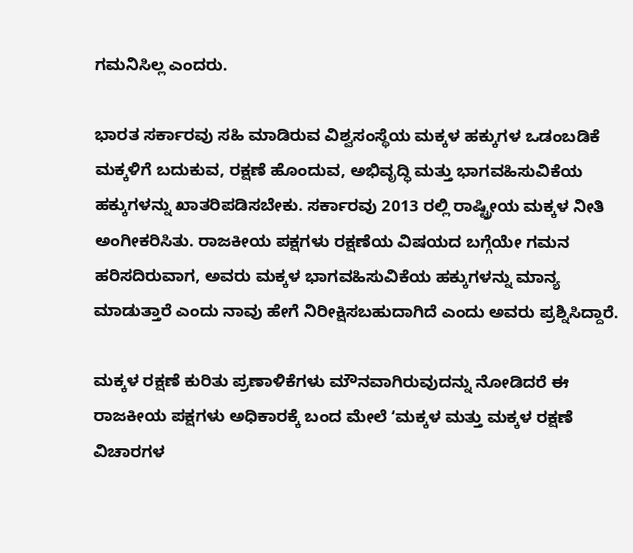ಗಮನಿಸಿಲ್ಲ ಎಂದರು.

ಭಾರತ ಸರ್ಕಾರವು ಸಹಿ ಮಾಡಿರುವ ವಿಶ್ವಸಂಸ್ಥೆಯ ಮಕ್ಕಳ ಹಕ್ಕುಗಳ ಒಡಂಬಡಿಕೆ ಮಕ್ಕಳಿಗೆ ಬದುಕುವ, ರಕ್ಷಣೆ ಹೊಂದುವ, ಅಭಿವೃದ್ಧಿ ಮತ್ತು ಭಾಗವಹಿಸುವಿಕೆಯ ಹಕ್ಕುಗಳನ್ನು ಖಾತರಿಪಡಿಸಬೇಕು. ಸರ್ಕಾರವು 2013 ರಲ್ಲಿ ರಾಷ್ಟ್ರೀಯ ಮಕ್ಕಳ ನೀತಿ ಅಂಗೀಕರಿಸಿತು. ರಾಜಕೀಯ ಪಕ್ಷಗಳು ರಕ್ಷಣೆಯ ವಿಷಯದ ಬಗ್ಗೆಯೇ ಗಮನ ಹರಿಸದಿರುವಾಗ, ಅವರು ಮಕ್ಕಳ ಭಾಗವಹಿಸುವಿಕೆಯ ಹಕ್ಕುಗಳನ್ನು ಮಾನ್ಯ ಮಾಡುತ್ತಾರೆ ಎಂದು ನಾವು ಹೇಗೆ ನಿರೀಕ್ಷಿಸಬಹುದಾಗಿದೆ ಎಂದು ಅವರು ಪ್ರಶ್ನಿಸಿದ್ದಾರೆ.

ಮಕ್ಕಳ ರಕ್ಷಣೆ ಕುರಿತು ಪ್ರಣಾಳಿಕೆಗಳು ಮೌನವಾಗಿರುವುದನ್ನು ನೋಡಿದರೆ ಈ ರಾಜಕೀಯ ಪಕ್ಷಗಳು ಅಧಿಕಾರಕ್ಕೆ ಬಂದ ಮೇಲೆ ʻಮಕ್ಕಳ ಮತ್ತು ಮಕ್ಕಳ ರಕ್ಷಣೆ ವಿಚಾರಗಳ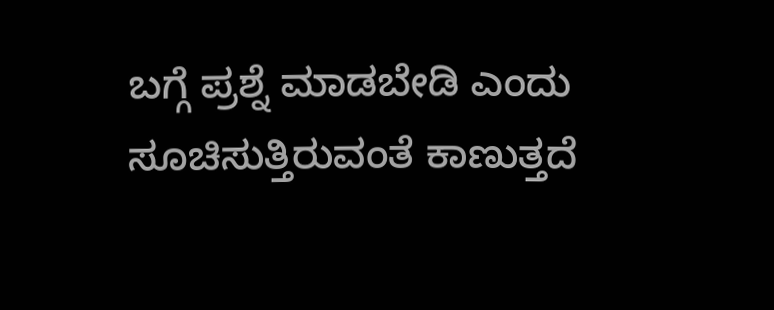ಬಗ್ಗೆ ಪ್ರಶ್ನೆ ಮಾಡಬೇಡಿ ಎಂದು ಸೂಚಿಸುತ್ತಿರುವಂತೆ ಕಾಣುತ್ತದೆ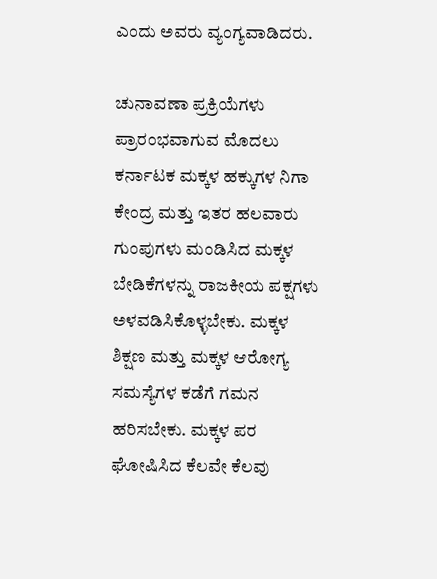ಎಂದು ಅವರು ವ್ಯಂಗ್ಯವಾಡಿದರು.

ಚುನಾವಣಾ ಪ್ರಕ್ರಿಯೆಗಳು ಪ್ರಾರಂಭವಾಗುವ ಮೊದಲು ಕರ್ನಾಟಕ ಮಕ್ಕಳ ಹಕ್ಕುಗಳ ನಿಗಾ ಕೇಂದ್ರ ಮತ್ತು ಇತರ ಹಲವಾರು ಗುಂಪುಗಳು ಮಂಡಿಸಿದ ಮಕ್ಕಳ ಬೇಡಿಕೆಗಳನ್ನು ರಾಜಕೀಯ ಪಕ್ಷಗಳು ಅಳವಡಿಸಿಕೊಳ್ಳಬೇಕು. ಮಕ್ಕಳ ಶಿಕ್ಷಣ ಮತ್ತು ಮಕ್ಕಳ ಆರೋಗ್ಯ ಸಮಸ್ಯೆಗಳ ಕಡೆಗೆ ಗಮನ ಹರಿಸಬೇಕು. ಮಕ್ಕಳ ಪರ ಘೋಷಿಸಿದ ಕೆಲವೇ ಕೆಲವು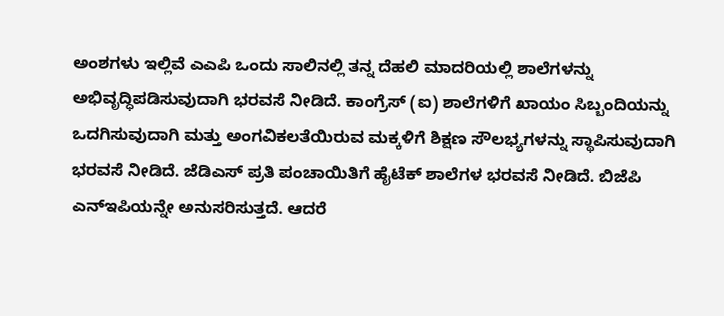ಅಂಶಗಳು ಇಲ್ಲಿವೆ ಎಎಪಿ ಒಂದು ಸಾಲಿನಲ್ಲಿ ತನ್ನ ದೆಹಲಿ ಮಾದರಿಯಲ್ಲಿ ಶಾಲೆಗಳನ್ನು ಅಭಿವೃದ್ಧಿಪಡಿಸುವುದಾಗಿ ಭರವಸೆ ನೀಡಿದೆ. ಕಾಂಗ್ರೆಸ್ (ಐ) ಶಾಲೆಗಳಿಗೆ ಖಾಯಂ ಸಿಬ್ಬಂದಿಯನ್ನು ಒದಗಿಸುವುದಾಗಿ ಮತ್ತು ಅಂಗವಿಕಲತೆಯಿರುವ ಮಕ್ಕಳಿಗೆ ಶಿಕ್ಷಣ ಸೌಲಭ್ಯಗಳನ್ನು ಸ್ಥಾಪಿಸುವುದಾಗಿ ಭರವಸೆ ನೀಡಿದೆ. ಜೆಡಿಎಸ್ ಪ್ರತಿ ಪಂಚಾಯಿತಿಗೆ ಹೈಟೆಕ್ ಶಾಲೆಗಳ ಭರವಸೆ ನೀಡಿದೆ. ಬಿಜೆಪಿ ಎನ್‌ಇಪಿಯನ್ನೇ ಅನುಸರಿಸುತ್ತದೆ. ಆದರೆ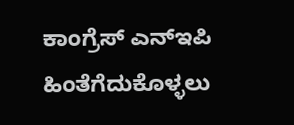ಕಾಂಗ್ರೆಸ್ ಎನ್‌ಇಪಿ ಹಿಂತೆಗೆದುಕೊಳ್ಳಲು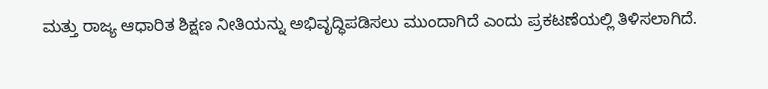ಮತ್ತು ರಾಜ್ಯ ಆಧಾರಿತ ಶಿಕ್ಷಣ ನೀತಿಯನ್ನು ಅಭಿವೃದ್ಧಿಪಡಿಸಲು ಮುಂದಾಗಿದೆ ಎಂದು ಪ್ರಕಟಣೆಯಲ್ಲಿ ತಿಳಿಸಲಾಗಿದೆ.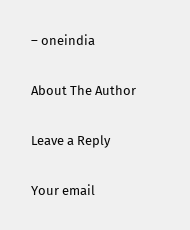– oneindia

About The Author

Leave a Reply

Your email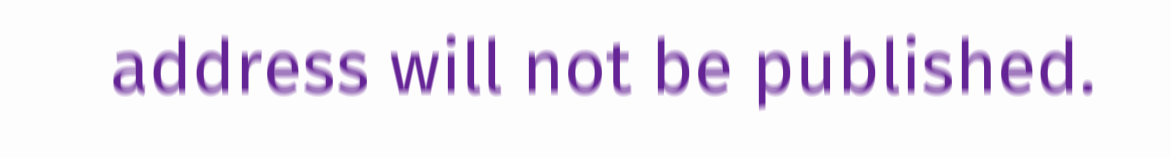address will not be published.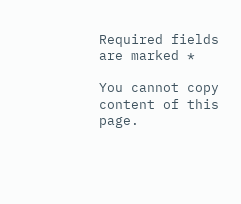Required fields are marked *

You cannot copy content of this page.